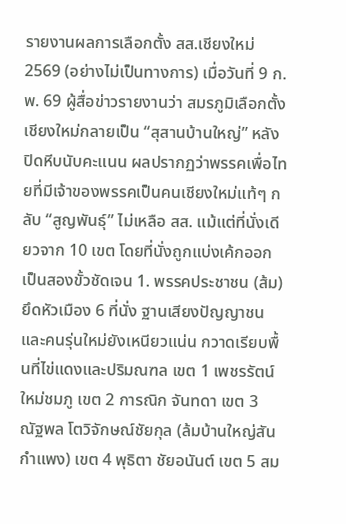รายงานผลการเลือกตั้ง สส.เชียงใหม่ 2569 (อย่างไม่เป็นทางการ) เมื่อวันที่ 9 ก.พ. 69 ผู้สื่อข่าวรายงานว่า สมรภูมิเลือกตั้งเชียงใหม่กลายเป็น “สุสานบ้านใหญ่” หลังปิดหีบนับคะแนน ผลปรากฏว่าพรรคเพื่อไทยที่มีเจ้าของพรรคเป็นคนเชียงใหม่แท้ๆ กลับ “สูญพันธุ์” ไม่เหลือ สส. แม้แต่ที่นั่งเดียวจาก 10 เขต โดยที่นั่งถูกแบ่งเค้กออกเป็นสองขั้วชัดเจน 1. พรรคประชาชน (ส้ม) ยึดหัวเมือง 6 ที่นั่ง ฐานเสียงปัญญาชนและคนรุ่นใหม่ยังเหนียวแน่น กวาดเรียบพื้นที่ไข่แดงและปริมณฑล เขต 1 เพชรรัตน์ ใหม่ชมภู เขต 2 การณิก จันทดา เขต 3 ณัฐพล โตวิจักษณ์ชัยกุล (ล้มบ้านใหญ่สันกำแพง) เขต 4 พุธิตา ชัยอนันต์ เขต 5 สม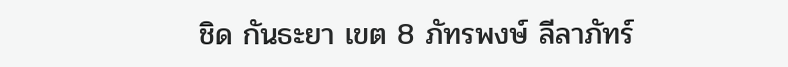ชิด กันธะยา เขต 8 ภัทรพงษ์ ลีลาภัทร์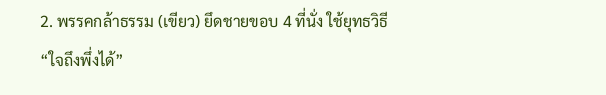2. พรรคกล้าธรรม (เขียว) ยึดชายขอบ 4 ที่นั่ง ใช้ยุทธวิธี “ใจถึงพึ่งได้”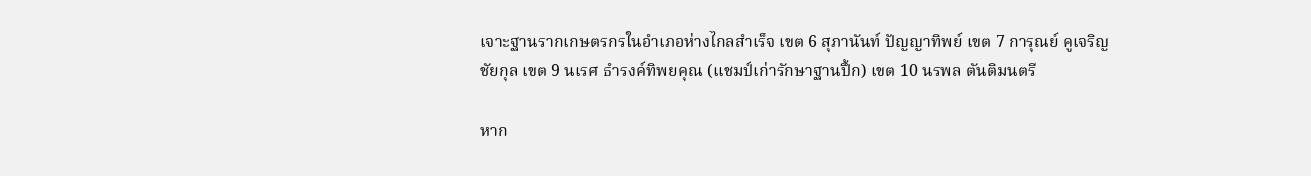เจาะฐานรากเกษตรกรในอำเภอห่างไกลสำเร็จ เขต 6 สุภานันท์ ปัญญาทิพย์ เขต 7 การุณย์ คูเจริญชัยกุล เขต 9 นเรศ ธำรงค์ทิพยคุณ (แชมป์เก่ารักษาฐานปึ้ก) เขต 10 นรพล ตันติมนตรี

หาก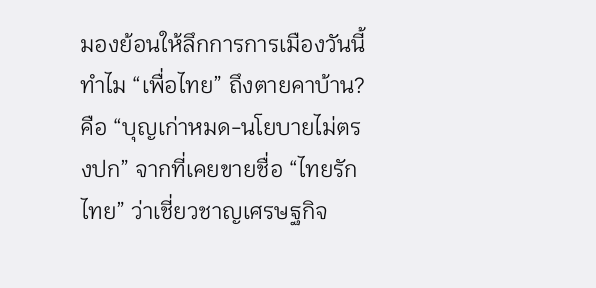มองย้อนให้ลึกการการเมืองวันนี้ ทำไม “เพื่อไทย” ถึงตายคาบ้าน? คือ “บุญเก่าหมด-นโยบายไม่ตรงปก” จากที่เคยขายชื่อ “ไทยรักไทย” ว่าเชี่ยวชาญเศรษฐกิจ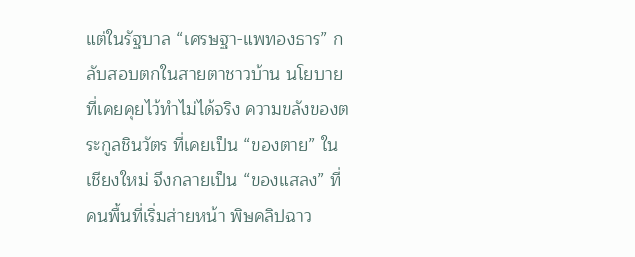แต่ในรัฐบาล “เศรษฐา-แพทองธาร” กลับสอบตกในสายตาชาวบ้าน นโยบายที่เคยคุยไว้ทำไม่ได้จริง ความขลังของตระกูลชินวัตร ที่เคยเป็น “ของตาย” ในเชียงใหม่ จึงกลายเป็น “ของแสลง” ที่คนพื้นที่เริ่มส่ายหน้า พิษคลิปฉาว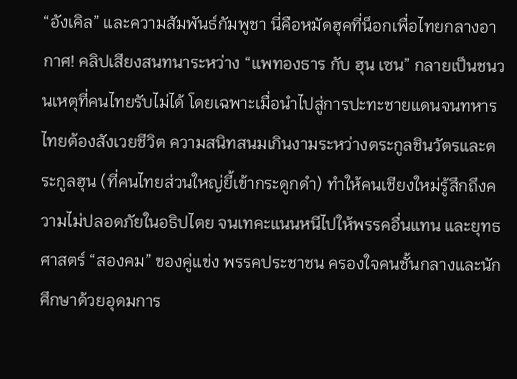“อังเคิล” และความสัมพันธ์กัมพูชา นี่คือหมัดฮุคที่น็อกเพื่อไทยกลางอากาศ! คลิปเสียงสนทนาระหว่าง “แพทองธาร กับ ฮุน เซน” กลายเป็นชนวนเหตุที่คนไทยรับไม่ได้ โดยเฉพาะเมื่อนำไปสู่การปะทะชายแดนจนทหารไทยต้องสังเวยชีวิต ความสนิทสนมเกินงามระหว่างตระกูลชินวัตรและตระกูลฮุน (ที่คนไทยส่วนใหญ่ยี้เข้ากระดูกดำ) ทำให้คนเชียงใหม่รู้สึกถึงความไม่ปลอดภัยในอธิปไตย จนเทคะแนนหนีไปให้พรรคอื่นแทน และยุทธศาสตร์ “สองคม” ของคู่แข่ง พรรคประชาชน ครองใจคนชั้นกลางและนักศึกษาด้วยอุดมการ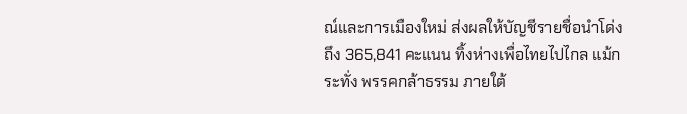ณ์และการเมืองใหม่ ส่งผลให้บัญชีรายชื่อนำโด่งถึง 365,841 คะแนน ทิ้งห่างเพื่อไทยไปไกล แม้กระทั่ง พรรคกล้าธรรม ภายใต้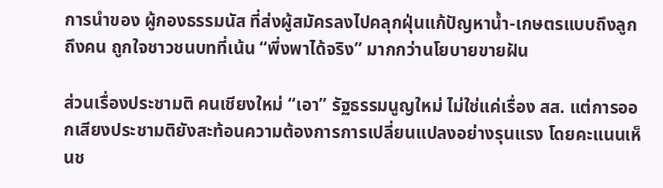การนำของ ผู้กองธรรมนัส ที่ส่งผู้สมัครลงไปคลุกฝุ่นแก้ปัญหาน้ำ-เกษตรแบบถึงลูกถึงคน ถูกใจชาวชนบทที่เน้น “พึ่งพาได้จริง” มากกว่านโยบายขายฝัน

ส่วนเรื่องประชามติ คนเชียงใหม่ “เอา” รัฐธรรมนูญใหม่ ไม่ใช่แค่เรื่อง สส. แต่การออกเสียงประชามติยังสะท้อนความต้องการการเปลี่ยนแปลงอย่างรุนแรง โดยคะแนนเห็นช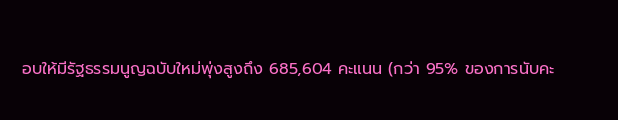อบให้มีรัฐธรรมนูญฉบับใหม่พุ่งสูงถึง 685,604 คะแนน (กว่า 95% ของการนับคะ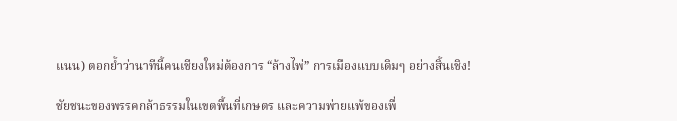แนน) ตอกย้ำว่านาทีนี้คนเชียงใหม่ต้องการ “ล้างไพ่” การเมืองแบบเดิมๆ อย่างสิ้นเชิง!

ชัยชนะของพรรคกล้าธรรมในเขตพื้นที่เกษตร และความพ่ายแพ้ของเพื่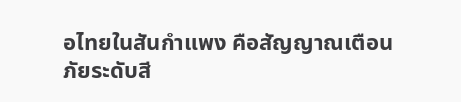อไทยในสันกำแพง คือสัญญาณเตือนภัยระดับสี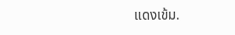แดงเข้ม.